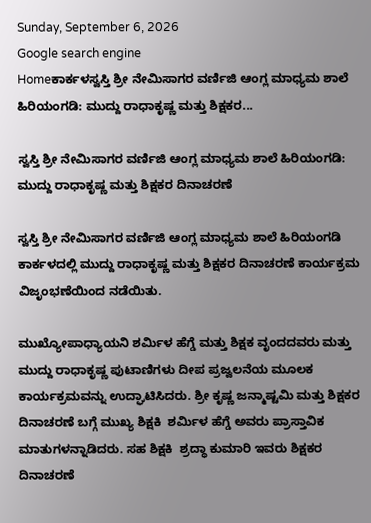Sunday, September 6, 2026
Google search engine
Homeಕಾರ್ಕಳಸ್ವಸ್ತಿ ಶ್ರೀ ನೇಮಿಸಾಗರ ವರ್ಣಿಜಿ ಆಂಗ್ಲ ಮಾಧ್ಯಮ ಶಾಲೆ ಹಿರಿಯಂಗಡಿ: ಮುದ್ದು ರಾಧಾಕೃಷ್ಣ ಮತ್ತು ಶಿಕ್ಷಕರ...

ಸ್ವಸ್ತಿ ಶ್ರೀ ನೇಮಿಸಾಗರ ವರ್ಣಿಜಿ ಆಂಗ್ಲ ಮಾಧ್ಯಮ ಶಾಲೆ ಹಿರಿಯಂಗಡಿ: ಮುದ್ದು ರಾಧಾಕೃಷ್ಣ ಮತ್ತು ಶಿಕ್ಷಕರ ದಿನಾಚರಣೆ

ಸ್ವಸ್ತಿ ಶ್ರೀ ನೇಮಿಸಾಗರ ವರ್ಣಿಜಿ ಆಂಗ್ಲ ಮಾಧ್ಯಮ ಶಾಲೆ ಹಿರಿಯಂಗಡಿ ಕಾರ್ಕಳದಲ್ಲಿ ಮುದ್ದು ರಾಧಾಕೃಷ್ಣ ಮತ್ತು ಶಿಕ್ಷಕರ ದಿನಾಚರಣೆ ಕಾರ್ಯಕ್ರಮ ವಿಜೃಂಭಣೆಯಿಂದ ನಡೆಯಿತು.

ಮುಖ್ಯೋಪಾಧ್ಯಾಯನಿ ಶರ್ಮಿಳ ಹೆಗ್ಡೆ ಮತ್ತು ಶಿಕ್ಷಕ ವೃಂದದವರು ಮತ್ತು ಮುದ್ದು ರಾಧಾಕೃಷ್ಣ ಪುಟಾಣಿಗಳು ದೀಪ ಪ್ರಜ್ವಲನೆಯ ಮೂಲಕ ಕಾರ್ಯಕ್ರಮವನ್ನು ಉದ್ಘಾಟಿಸಿದರು. ಶ್ರೀ ಕೃಷ್ಣ ಜನ್ಮಾಷ್ಟಮಿ ಮತ್ತು ಶಿಕ್ಷಕರ ದಿನಾಚರಣೆ ಬಗ್ಗೆ ಮುಖ್ಯ ಶಿಕ್ಷಕಿ  ಶರ್ಮಿಳ ಹೆಗ್ಡೆ ಅವರು ಪ್ರಾಸ್ತಾವಿಕ ಮಾತುಗಳನ್ನಾಡಿದರು. ಸಹ ಶಿಕ್ಷಕಿ  ಶ್ರದ್ಧಾ ಕುಮಾರಿ ಇವರು ಶಿಕ್ಷಕರ ದಿನಾಚರಣೆ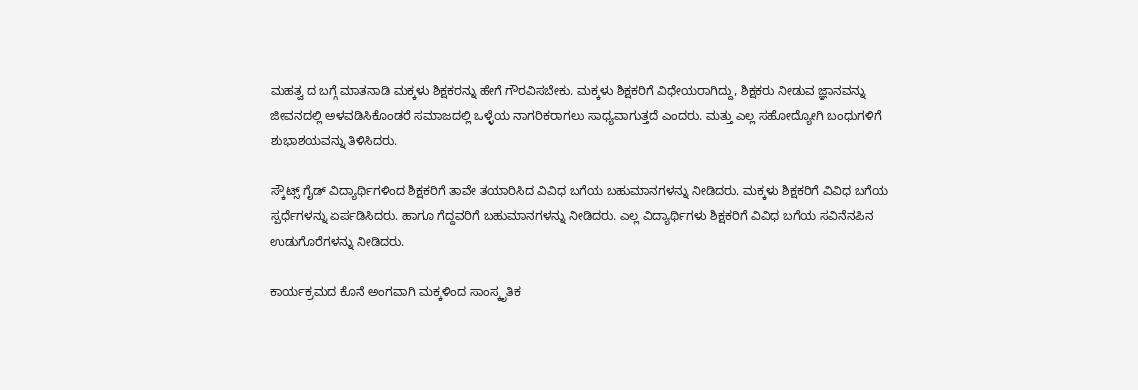ಮಹತ್ವ ದ ಬಗ್ಗೆ ಮಾತನಾಡಿ ಮಕ್ಕಳು ಶಿಕ್ಷಕರನ್ನು ಹೇಗೆ ಗೌರವಿಸಬೇಕು. ಮಕ್ಕಳು ಶಿಕ್ಷಕರಿಗೆ ವಿಧೇಯರಾಗಿದ್ದು, ಶಿಕ್ಷಕರು ನೀಡುವ ಜ್ಞಾನವನ್ನು ಜೀವನದಲ್ಲಿ ಅಳವಡಿಸಿಕೊಂಡರೆ ಸಮಾಜದಲ್ಲಿ ಒಳ್ಳೆಯ ನಾಗರಿಕರಾಗಲು ಸಾಧ್ಯವಾಗುತ್ತದೆ ಎಂದರು. ಮತ್ತು ಎಲ್ಲ ಸಹೋದ್ಯೋಗಿ ಬಂಧುಗಳಿಗೆ ಶುಭಾಶಯವನ್ನು ತಿಳಿಸಿದರು.

ಸ್ಕೌಟ್ಸ್ ಗೈಡ್ ವಿದ್ಯಾರ್ಥಿಗಳಿಂದ ಶಿಕ್ಷಕರಿಗೆ ತಾವೇ ತಯಾರಿಸಿದ ವಿವಿಧ ಬಗೆಯ ಬಹುಮಾನಗಳನ್ನು ನೀಡಿದರು. ಮಕ್ಕಳು ಶಿಕ್ಷಕರಿಗೆ ವಿವಿಧ ಬಗೆಯ ಸ್ಪರ್ಧೆಗಳನ್ನು ಏರ್ಪಡಿಸಿದರು. ಹಾಗೂ ಗೆದ್ದವರಿಗೆ ಬಹುಮಾನಗಳನ್ನು ನೀಡಿದರು. ಎಲ್ಲ ವಿದ್ಯಾರ್ಥಿಗಳು ಶಿಕ್ಷಕರಿಗೆ ವಿವಿಧ ಬಗೆಯ ಸವಿನೆನಪಿನ ಉಡುಗೊರೆಗಳನ್ನು ನೀಡಿದರು.

ಕಾರ್ಯಕ್ರಮದ ಕೊನೆ ಅಂಗವಾಗಿ ಮಕ್ಕಳಿಂದ ಸಾಂಸ್ಕೃತಿಕ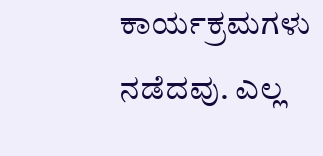ಕಾರ್ಯಕ್ರಮಗಳು ನಡೆದವು. ಎಲ್ಲ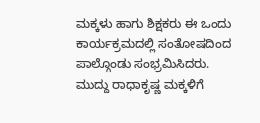ಮಕ್ಕಳು ಹಾಗು ಶಿಕ್ಷಕರು ಈ ಒಂದು ಕಾರ್ಯಕ್ರಮದಲ್ಲಿ ಸಂತೋಷದಿಂದ ಪಾಲ್ಗೊಂಡು ಸಂಭ್ರಮಿಸಿದರು. ಮುದ್ದು ರಾಧಾಕೃಷ್ಣ ಮಕ್ಕಳಿಗೆ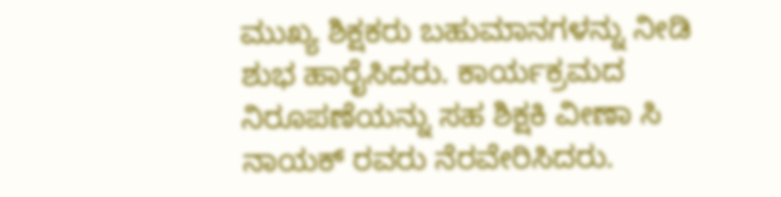ಮುಖ್ಯ ಶಿಕ್ಷಕರು ಬಹುಮಾನಗಳನ್ನು ನೀಡಿ ಶುಭ ಹಾರೈಸಿದರು. ಕಾರ್ಯಕ್ರಮದ ನಿರೂಪಣೆಯನ್ನು ಸಹ ಶಿಕ್ಷಕಿ ವೀಣಾ ಸಿ ನಾಯಕ್ ರವರು ನೆರವೇರಿಸಿದರು.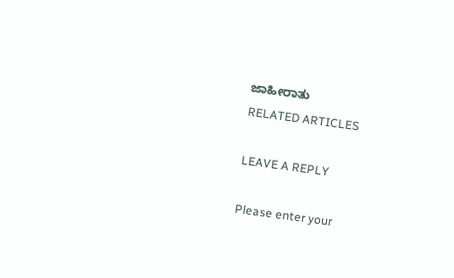ಜಾಹೀರಾತು
RELATED ARTICLES

LEAVE A REPLY

Please enter your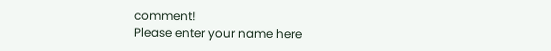comment!
Please enter your name here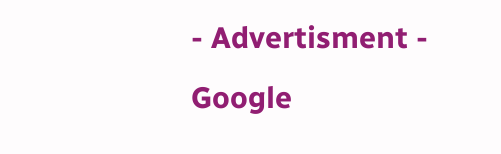- Advertisment -
Google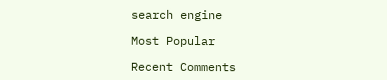search engine

Most Popular

Recent Comments